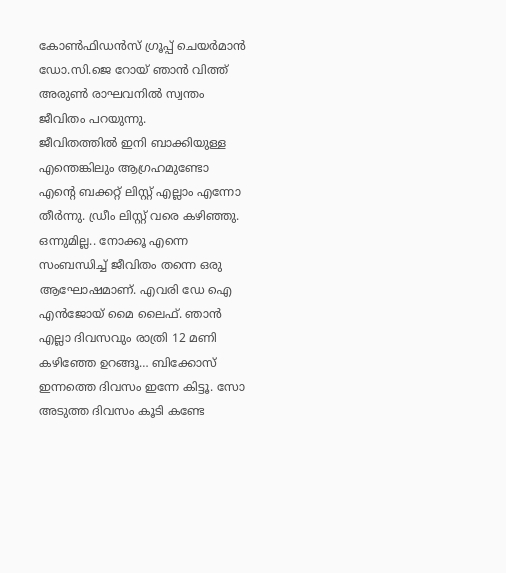കോൺഫിഡൻസ് ഗ്രൂപ്പ് ചെയർമാൻ ഡോ.സി.ജെ റോയ് ഞാൻ വിത്ത് അരുൺ രാഘവനിൽ സ്വന്തം ജീവിതം പറയുന്നു.
ജീവിതത്തിൽ ഇനി ബാക്കിയുള്ള എന്തെങ്കിലും ആഗ്രഹമുണ്ടോ
എൻ്റെ ബക്കറ്റ് ലിസ്റ്റ് എല്ലാം എന്നോ തീർന്നു. ഡ്രീം ലിസ്റ്റ് വരെ കഴിഞ്ഞു. ഒന്നുമില്ല.. നോക്കൂ എന്നെ സംബന്ധിച്ച് ജീവിതം തന്നെ ഒരു ആഘോഷമാണ്. എവരി ഡേ ഐ എൻജോയ് മൈ ലൈഫ്. ഞാൻ എല്ലാ ദിവസവും രാത്രി 12 മണി കഴിഞ്ഞേ ഉറങ്ങൂ… ബിക്കോസ് ഇന്നത്തെ ദിവസം ഇന്നേ കിട്ടൂ. സോ അടുത്ത ദിവസം കൂടി കണ്ടേ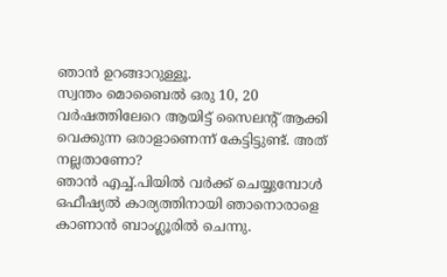ഞാൻ ഉറങ്ങാറുള്ളൂ.
സ്വന്തം മൊബൈൽ ഒരു 10, 20 വർഷത്തിലേറെ ആയിട്ട് സൈലന്റ് ആക്കി വെക്കുന്ന ഒരാളാണെന്ന് കേട്ടിട്ടുണ്ട്. അത് നല്ലതാണോ?
ഞാൻ എച്ച്.പിയിൽ വർക്ക് ചെയ്യുമ്പോൾ ഒഫീഷ്യൽ കാര്യത്തിനായി ഞാനൊരാളെ കാണാൻ ബാംഗ്ലൂരിൽ ചെന്നു.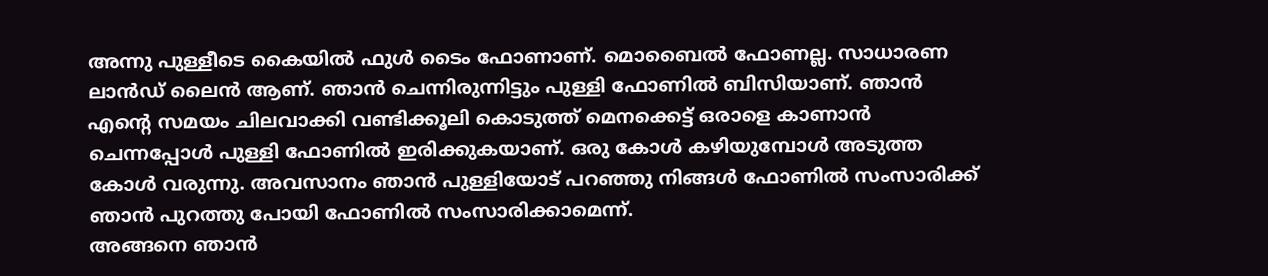അന്നു പുള്ളീടെ കൈയിൽ ഫുൾ ടൈം ഫോണാണ്. മൊബൈൽ ഫോണല്ല. സാധാരണ ലാൻഡ് ലൈൻ ആണ്. ഞാൻ ചെന്നിരുന്നിട്ടും പുള്ളി ഫോണിൽ ബിസിയാണ്. ഞാൻ എൻ്റെ സമയം ചിലവാക്കി വണ്ടിക്കൂലി കൊടുത്ത് മെനക്കെട്ട് ഒരാളെ കാണാൻ ചെന്നപ്പോൾ പുള്ളി ഫോണിൽ ഇരിക്കുകയാണ്. ഒരു കോൾ കഴിയുമ്പോൾ അടുത്ത കോൾ വരുന്നു. അവസാനം ഞാൻ പുള്ളിയോട് പറഞ്ഞു നിങ്ങൾ ഫോണിൽ സംസാരിക്ക് ഞാൻ പുറത്തു പോയി ഫോണിൽ സംസാരിക്കാമെന്ന്.
അങ്ങനെ ഞാൻ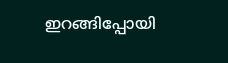ഇറങ്ങിപ്പോയി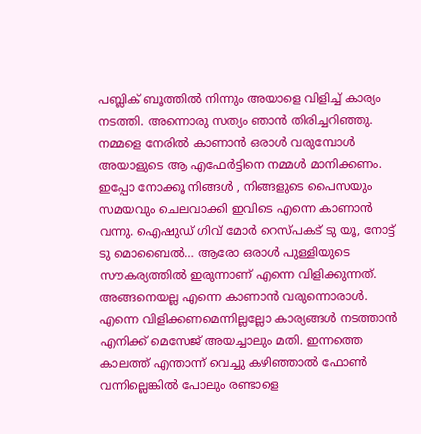പബ്ലിക് ബൂത്തിൽ നിന്നും അയാളെ വിളിച്ച് കാര്യം നടത്തി. അന്നൊരു സത്യം ഞാൻ തിരിച്ചറിഞ്ഞു. നമ്മളെ നേരിൽ കാണാൻ ഒരാൾ വരുമ്പോൾ അയാളുടെ ആ എഫേർട്ടിനെ നമ്മൾ മാനിക്കണം. ഇപ്പോ നോക്കൂ നിങ്ങൾ , നിങ്ങളുടെ പൈസയും സമയവും ചെലവാക്കി ഇവിടെ എന്നെ കാണാൻ വന്നു. ഐഷുഡ് ഗിവ് മോർ റെസ്പകട് ടു യൂ, നോട്ട് ടു മൊബൈൽ… ആരോ ഒരാൾ പുള്ളിയുടെ സൗകര്യത്തിൽ ഇരുന്നാണ് എന്നെ വിളിക്കുന്നത്. അങ്ങനെയല്ല എന്നെ കാണാൻ വരുന്നൊരാൾ.
എന്നെ വിളിക്കണമെന്നില്ലല്ലോ കാര്യങ്ങൾ നടത്താൻ എനിക്ക് മെസേജ് അയച്ചാലും മതി. ഇന്നത്തെ കാലത്ത് എന്താന്ന് വെച്ചു കഴിഞ്ഞാൽ ഫോൺ വന്നില്ലെങ്കിൽ പോലും രണ്ടാളെ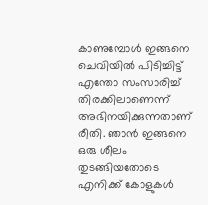കാണുമ്പോൾ ഇങ്ങനെ ചെവിയിൽ പിടിച്ചിട്ട് എന്തോ സംസാരിച്ച് തിരക്കിലാണെന്ന് അഭിനയിക്കുന്നതാണ് രീതി. ഞാൻ ഇങ്ങനെ ഒരു ശീലം തുടങ്ങിയതോടെ എനിക്ക് കോളുകൾ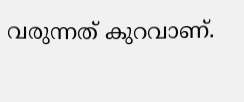വരുന്നത് കുറവാണ്.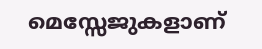മെസ്സേജുകളാണ്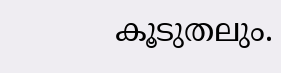കൂടുതലും.